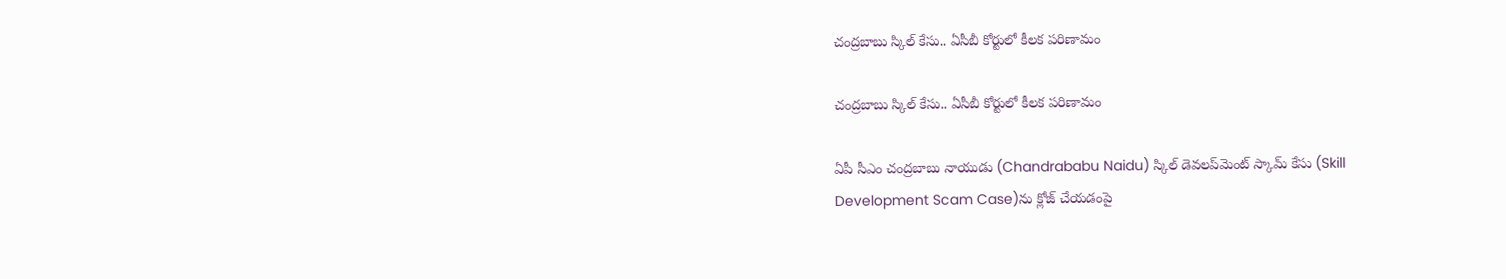చంద్రబాబు స్కిల్ కేసు.. ఏసీబీ కోర్టులో కీలక పరిణామం

చంద్రబాబు స్కిల్ కేసు.. ఏసీబీ కోర్టులో కీలక పరిణామం

ఏపీ సీఎం చంద్రబాబు నాయుడు (Chandrababu Naidu) స్కిల్ డెవలప్‌మెంట్ స్కామ్ కేసు (Skill Development Scam Case)ను క్లోజ్ చేయడంపై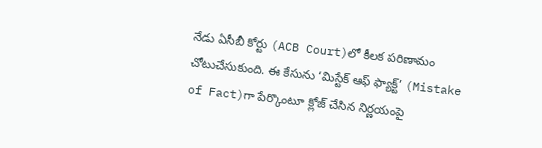నేడు ఏసీబీ కోర్టు (ACB Court)లో కీలక పరిణామం చోటుచేసుకుంది. ఈ కేసును ‘మిస్టేక్ ఆఫ్ ఫ్యాక్ట్’ (Mistake of Fact)గా పేర్కొంటూ క్లోజ్ చేసిన నిర్ణయంపై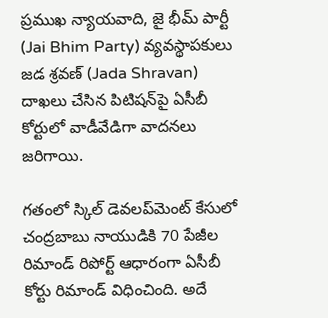ప్ర‌ముఖ న్యాయ‌వాది, జై భీమ్ పార్టీ (Jai Bhim Party) వ్య‌వ‌స్థాప‌కులు జడ శ్రవణ్ (Jada Shravan) దాఖలు చేసిన పిటిషన్‌పై ఏసీబీ కోర్టులో వాడీవేడిగా వాదనలు జరిగాయి.

గతంలో స్కిల్ డెవలప్‌మెంట్ కేసులో చంద్రబాబు నాయుడికి 70 పేజీల రిమాండ్ రిపోర్ట్ ఆధారంగా ఏసీబీ కోర్టు రిమాండ్ విధించింది. అదే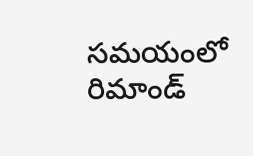సమయంలో రిమాండ్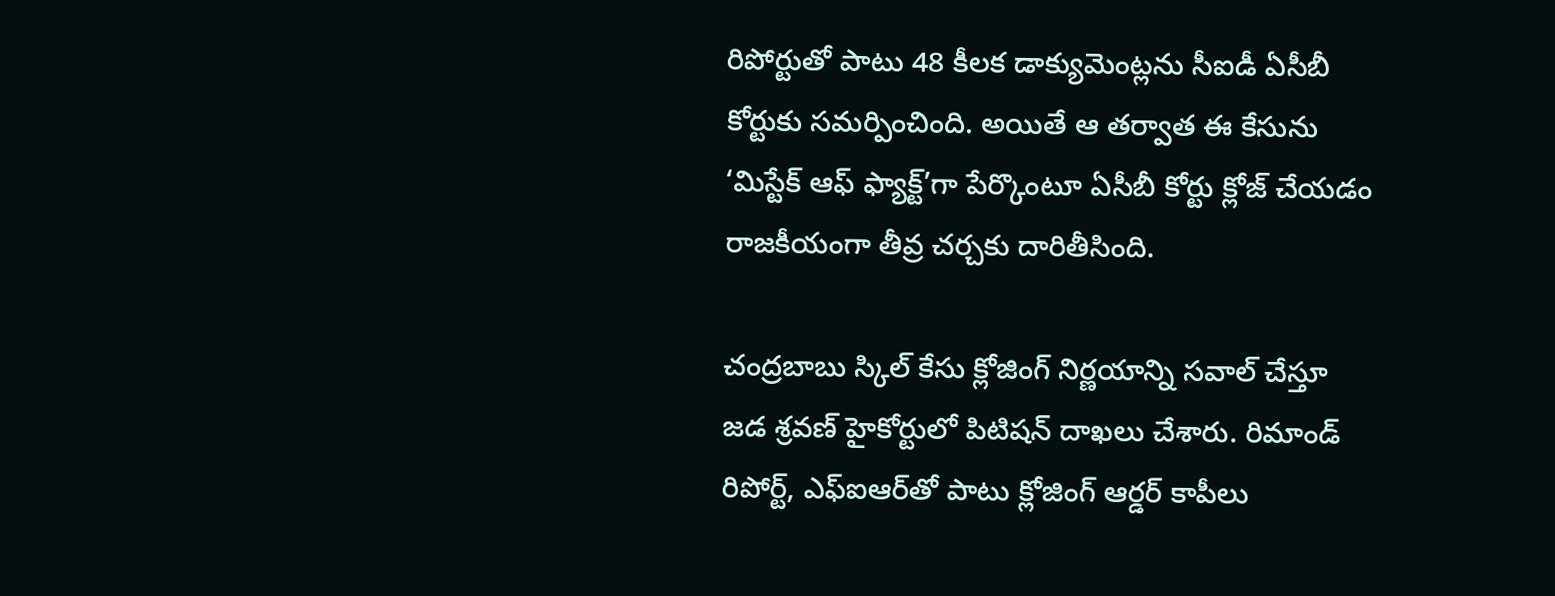రిపోర్టుతో పాటు 48 కీలక డాక్యుమెంట్లను సీఐడీ ఏసీబీ కోర్టుకు సమర్పించింది. అయితే ఆ తర్వాత ఈ కేసును ‘మిస్టేక్ ఆఫ్ ఫ్యాక్ట్’గా పేర్కొంటూ ఏసీబీ కోర్టు క్లోజ్ చేయడం రాజకీయంగా తీవ్ర చర్చకు దారితీసింది.

చంద్ర‌బాబు స్కిల్ కేసు క్లోజింగ్ నిర్ణయాన్ని సవాల్ చేస్తూ జడ శ్రవణ్ హైకోర్టులో పిటిషన్ దాఖలు చేశారు. రిమాండ్ రిపోర్ట్, ఎఫ్‌ఐఆర్‌తో పాటు క్లోజింగ్ ఆర్డర్ కాపీలు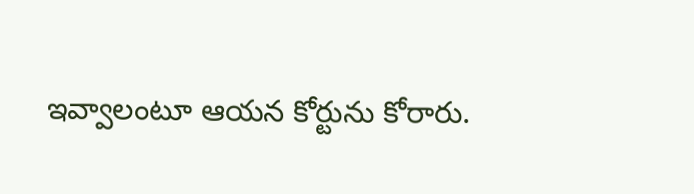ఇవ్వాలంటూ ఆయన కోర్టును కోరారు.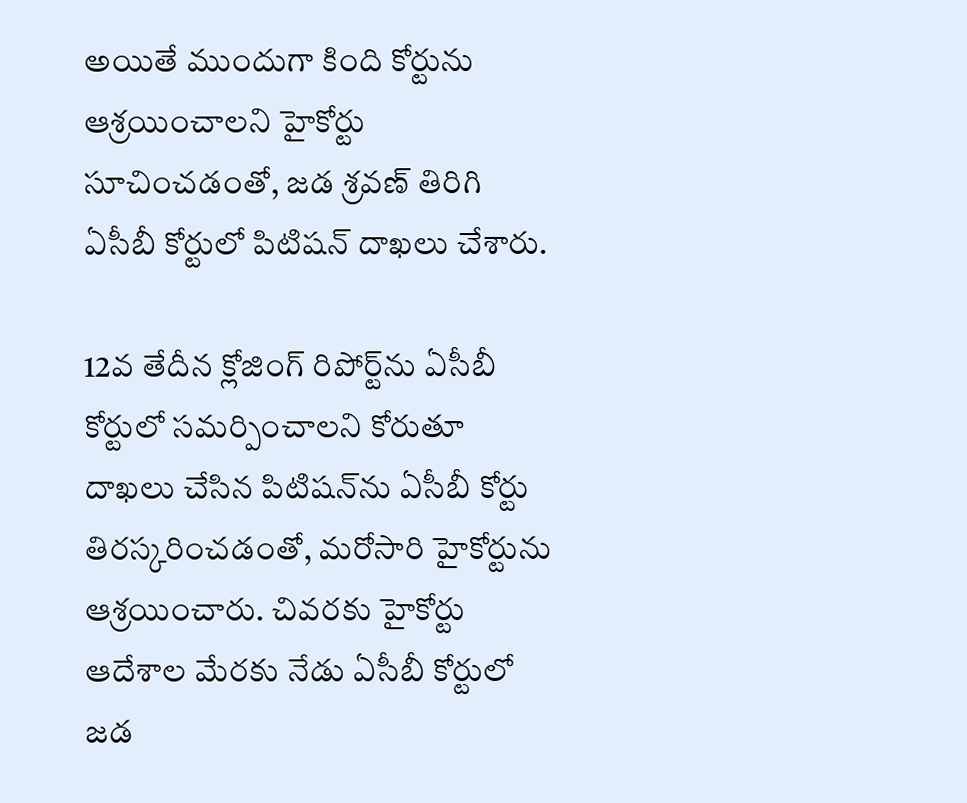అయితే ముందుగా కింది కోర్టును ఆశ్రయించాలని హైకోర్టు సూచించడంతో, జడ శ్రవణ్ తిరిగి ఏసీబీ కోర్టులో పిటిషన్ దాఖలు చేశారు.

12వ తేదీన క్లోజింగ్ రిపోర్ట్‌ను ఏసీబీ కోర్టులో సమర్పించాలని కోరుతూ దాఖలు చేసిన పిటిషన్‌ను ఏసీబీ కోర్టు తిరస్కరించడంతో, మరోసారి హైకోర్టును ఆశ్రయించారు. చివరకు హైకోర్టు ఆదేశాల మేరకు నేడు ఏసీబీ కోర్టులో జడ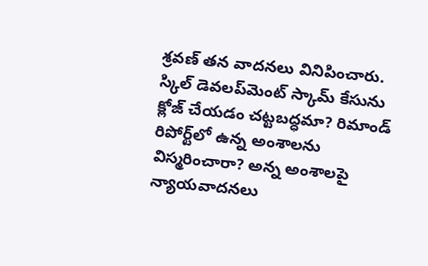శ్రవణ్ తన వాదనలు వినిపించారు. స్కిల్ డెవలప్‌మెంట్ స్కామ్ కేసును క్లోజ్ చేయడం చట్టబద్ధమా? రిమాండ్ రిపోర్ట్‌లో ఉన్న అంశాలను విస్మరించారా? అన్న అంశాలపై న్యాయవాదనలు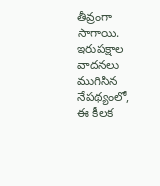తీవ్రంగా సాగాయి. ఇరుపక్షాల వాదనలు ముగిసిన నేపథ్యంలో, ఈ కీలక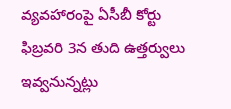వ్యవహారంపై ఏసీబీ కోర్టు ఫిబ్రవరి 3న తుది ఉత్తర్వులు ఇవ్వనున్నట్లు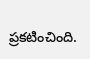ప్రకటించింది.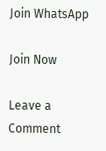Join WhatsApp

Join Now

Leave a Comment